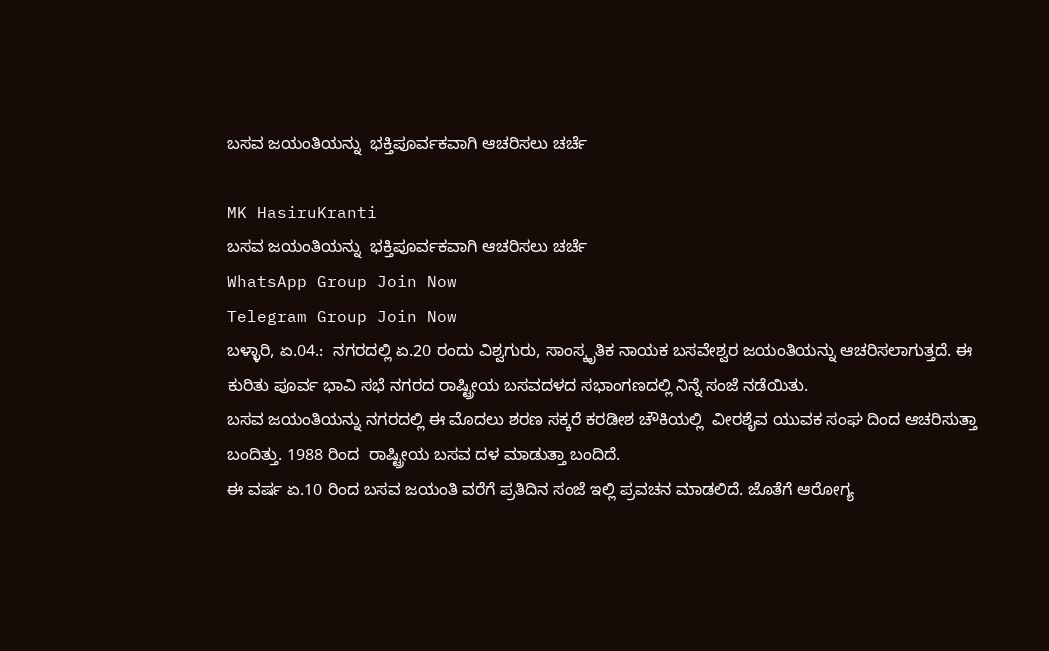ಬಸವ ಜಯಂತಿಯನ್ನು  ಭಕ್ತಿಪೂರ್ವಕವಾಗಿ ಆಚರಿಸಲು ಚರ್ಚೆ

MK HasiruKranti
ಬಸವ ಜಯಂತಿಯನ್ನು  ಭಕ್ತಿಪೂರ್ವಕವಾಗಿ ಆಚರಿಸಲು ಚರ್ಚೆ
WhatsApp Group Join Now
Telegram Group Join Now
ಬಳ್ಳಾರಿ, ಏ.04.:  ನಗರದಲ್ಲಿ ಏ.20 ರಂದು ವಿಶ್ವಗುರು, ಸಾಂಸ್ಕೃತಿಕ ನಾಯಕ ಬಸವೇಶ್ವರ ಜಯಂತಿಯನ್ನು ಆಚರಿಸಲಾಗುತ್ತದೆ. ಈ ಕುರಿತು ಪೂರ್ವ ಭಾವಿ ಸಭೆ ನಗರದ ರಾಷ್ಟ್ರೀಯ ಬಸವದಳದ ಸಭಾಂಗಣದಲ್ಲಿ ನಿನ್ನೆ ಸಂಜೆ ನಡೆಯಿತು.
ಬಸವ ಜಯಂತಿಯನ್ನು ನಗರದಲ್ಲಿ ಈ ಮೊದಲು ಶರಣ ಸಕ್ಕರೆ ಕರಡೀಶ ಚೌಕಿಯಲ್ಲಿ  ವೀರಶೈವ ಯುವಕ ಸಂಘ ದಿಂದ ಆಚರಿಸುತ್ತಾ ಬಂದಿತ್ತು. 1988 ರಿಂದ  ರಾಷ್ಟ್ರೀಯ ಬಸವ ದಳ ಮಾಡುತ್ತಾ ಬಂದಿದೆ.
ಈ ವರ್ಷ ಏ.10 ರಿಂದ ಬಸವ ಜಯಂತಿ ವರೆಗೆ ಪ್ರತಿದಿನ ಸಂಜೆ ಇಲ್ಲಿ ಪ್ರವಚನ ಮಾಡಲಿದೆ. ಜೊತೆಗೆ ಆರೋಗ್ಯ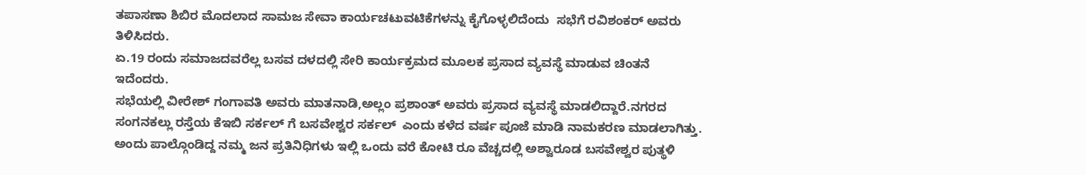ತಪಾಸಣಾ ಶಿಬಿರ ಮೊದಲಾದ ಸಾಮಜ ಸೇವಾ ಕಾರ್ಯಚಟುವಟಿಕೆಗಳನ್ನು ಕೈಗೊಳ್ಳಲಿದೆಂದು  ಸಭೆಗೆ ರವಿಶಂಕರ್ ಅವರು ತಿಳಿಸಿದರು.
ಏ.19 ರಂದು ಸಮಾಜದವರೆಲ್ಲ ಬಸವ ದಳದಲ್ಲಿ ಸೇರಿ ಕಾರ್ಯಕ್ರಮದ ಮೂಲಕ ಪ್ರಸಾದ ವ್ಯವಸ್ಥೆ ಮಾಡುವ ಚಿಂತನೆ ಇದೆಂದರು.
ಸಭೆಯಲ್ಲಿ ವೀರೇಶ್ ಗಂಗಾವತಿ ಅವರು ಮಾತನಾಡಿ,ಅಲ್ಲಂ ಪ್ರಶಾಂತ್ ಅವರು ಪ್ರಸಾದ ವ್ಯವಸ್ಥೆ ಮಾಡಲಿದ್ದಾರೆ.ನಗರದ ಸಂಗನಕಲ್ಲು ರಸ್ತೆಯ ಕೆಇಬಿ ಸರ್ಕಲ್ ಗೆ ಬಸವೇಶ್ವರ ಸರ್ಕಲ್  ಎಂದು ಕಳೆದ ವರ್ಷ ಪೂಜೆ ಮಾಡಿ ನಾಮಕರಣ ಮಾಡಲಾಗಿತ್ತು. ಅಂದು ಪಾಲ್ಗೊಂಡಿದ್ದ ನಮ್ಮ ಜನ ಪ್ರತಿನಿಧಿಗಳು ಇಲ್ಲಿ ಒಂದು ವರೆ ಕೋಟಿ ರೂ ವೆಚ್ಚದಲ್ಲಿ ಅಶ್ವಾರೂಡ ಬಸವೇಶ್ವರ ಪುತ್ಥಳಿ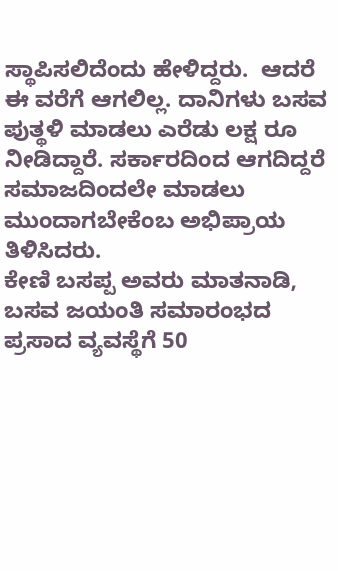ಸ್ಥಾಪಿಸಲಿದೆಂದು ಹೇಳಿದ್ದರು.  ಆದರೆ ಈ ವರೆಗೆ ಆಗಲಿಲ್ಲ. ದಾನಿಗಳು ಬಸವ ಪುತ್ಥಳಿ ಮಾಡಲು ಎರೆಡು ಲಕ್ಷ ರೂ ನೀಡಿದ್ದಾರೆ. ಸರ್ಕಾರದಿಂದ ಆಗದಿದ್ದರೆ ಸಮಾಜದಿಂದಲೇ ಮಾಡಲು ಮುಂದಾಗಬೇಕೆಂಬ ಅಭಿಪ್ರಾಯ ತಿಳಿಸಿದರು.
ಕೇಣಿ ಬಸಪ್ಪ ಅವರು ಮಾತನಾಡಿ, ಬಸವ ಜಯಂತಿ ಸಮಾರಂಭದ ಪ್ರಸಾದ ವ್ಯವಸ್ಥೆಗೆ 50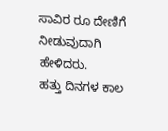ಸಾವಿರ ರೂ ದೇಣಿಗೆ ನೀಡುವುದಾಗಿ ಹೇಳಿದರು.
ಹತ್ತು ದಿನಗಳ ಕಾಲ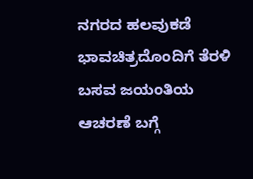ನಗರದ ಹಲವುಕಡೆ ಭಾವಚಿತ್ರದೊಂದಿಗೆ ತೆರಳಿ ಬಸವ ಜಯಂತಿಯ ಆಚರಣೆ ಬಗ್ಗೆ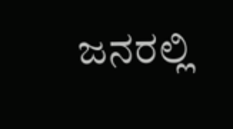ಜನರಲ್ಲಿ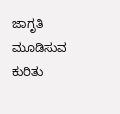ಜಾಗೃತಿ ಮೂಡಿಸುವ ಕುರಿತು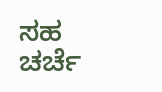ಸಹ ಚರ್ಚೆ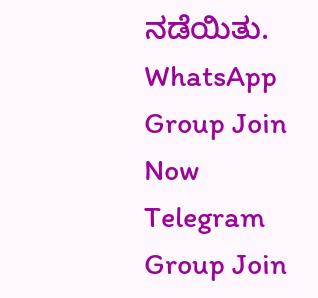ನಡೆಯಿತು.
WhatsApp Group Join Now
Telegram Group Join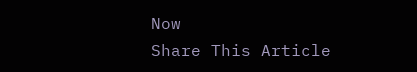Now
Share This Article